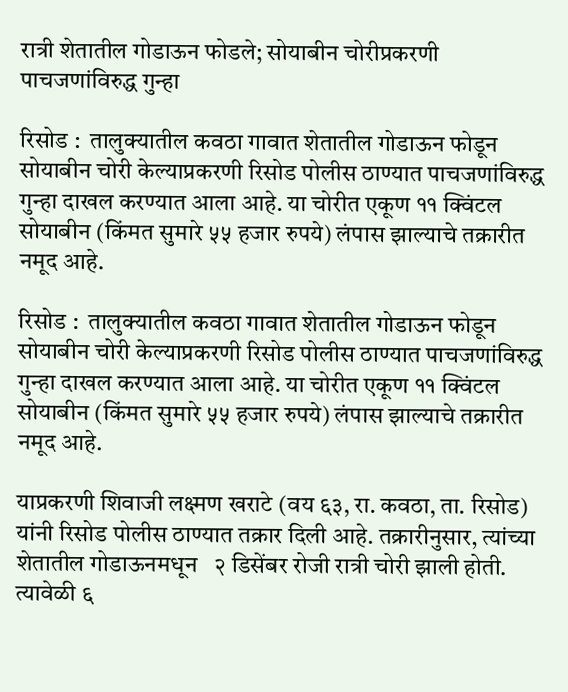रात्री शेतातील गोडाऊन फोडले; सोयाबीन चोरीप्रकरणी पाचजणांविरुद्ध गुन्हा

रिसोड :  तालुक्यातील कवठा गावात शेतातील गोडाऊन फोडून सोयाबीन चोरी केल्याप्रकरणी रिसोड पोलीस ठाण्यात पाचजणांविरुद्ध गुन्हा दाखल करण्यात आला आहे. या चोरीत एकूण ११ क्विंटल सोयाबीन (किंमत सुमारे ५५ हजार रुपये) लंपास झाल्याचे तक्रारीत नमूद आहे.

रिसोड :  तालुक्यातील कवठा गावात शेतातील गोडाऊन फोडून सोयाबीन चोरी केल्याप्रकरणी रिसोड पोलीस ठाण्यात पाचजणांविरुद्ध गुन्हा दाखल करण्यात आला आहे. या चोरीत एकूण ११ क्विंटल सोयाबीन (किंमत सुमारे ५५ हजार रुपये) लंपास झाल्याचे तक्रारीत नमूद आहे.

याप्रकरणी शिवाजी लक्ष्मण खराटे (वय ६३, रा. कवठा, ता. रिसोड) यांनी रिसोड पोलीस ठाण्यात तक्रार दिली आहे. तक्रारीनुसार, त्यांच्या शेतातील गोडाऊनमधून   २ डिसेंबर रोजी रात्री चोरी झाली होती. त्यावेळी ६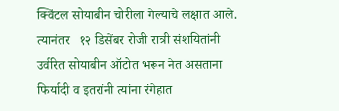क्विंटल सोयाबीन चोरीला गेल्याचे लक्षात आले. त्यानंतर   १२ डिसेंबर रोजी रात्री संशयितांनी उर्वरित सोयाबीन ऑटोत भरून नेत असताना फिर्यादी व इतरांनी त्यांना रंगेहात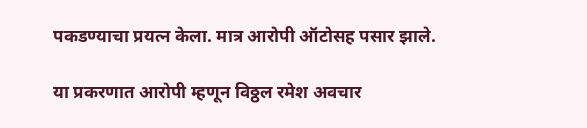पकडण्याचा प्रयत्न केला. मात्र आरोपी ऑटोसह पसार झाले.

या प्रकरणात आरोपी म्हणून विठ्ठल रमेश अवचार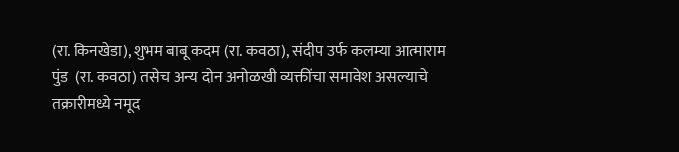(रा. किनखेडा), शुभम बाबू कदम (रा. कवठा), संदीप उर्फ कलम्या आत्माराम पुंड  (रा. कवठा) तसेच अन्य दोन अनोळखी व्यक्तींचा समावेश असल्याचे तक्रारीमध्ये नमूद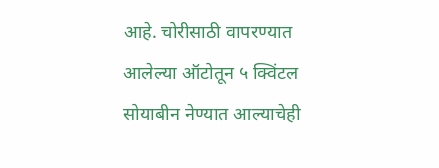आहे. चोरीसाठी वापरण्यात आलेल्या ऑटोतून ५ क्विंटल सोयाबीन नेण्यात आल्याचेही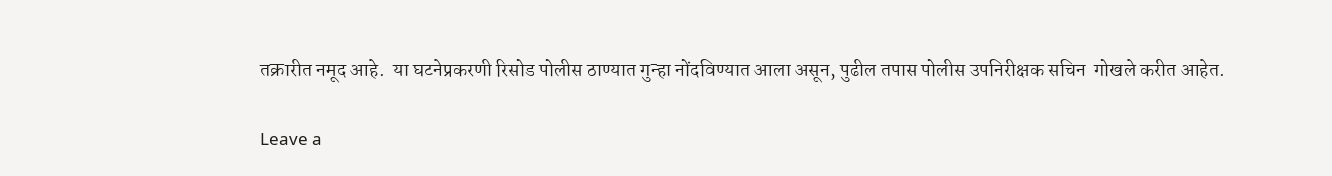तक्रारीत नमूद आहे.  या घटनेप्रकरणी रिसोड पोलीस ठाण्यात गुन्हा नोंदविण्यात आला असून, पुढील तपास पोलीस उपनिरीक्षक सचिन  गोखले करीत आहेत.

Leave a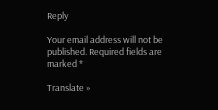Reply

Your email address will not be published. Required fields are marked *

Translate »